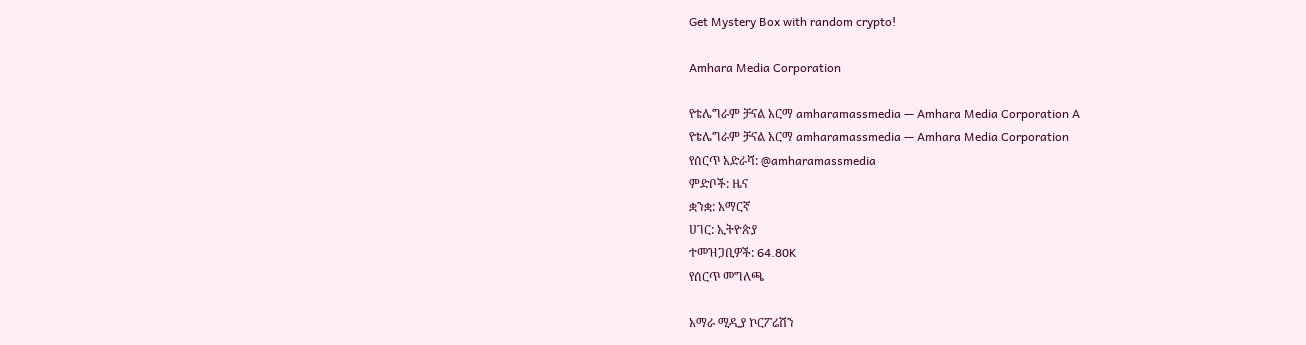Get Mystery Box with random crypto!

Amhara Media Corporation

የቴሌግራም ቻናል አርማ amharamassmedia — Amhara Media Corporation A
የቴሌግራም ቻናል አርማ amharamassmedia — Amhara Media Corporation
የሰርጥ አድራሻ: @amharamassmedia
ምድቦች: ዜና
ቋንቋ: አማርኛ
ሀገር: ኢትዮጵያ
ተመዝጋቢዎች: 64.80K
የሰርጥ መግለጫ

አማራ ሚዲያ ኮርፖሬሽን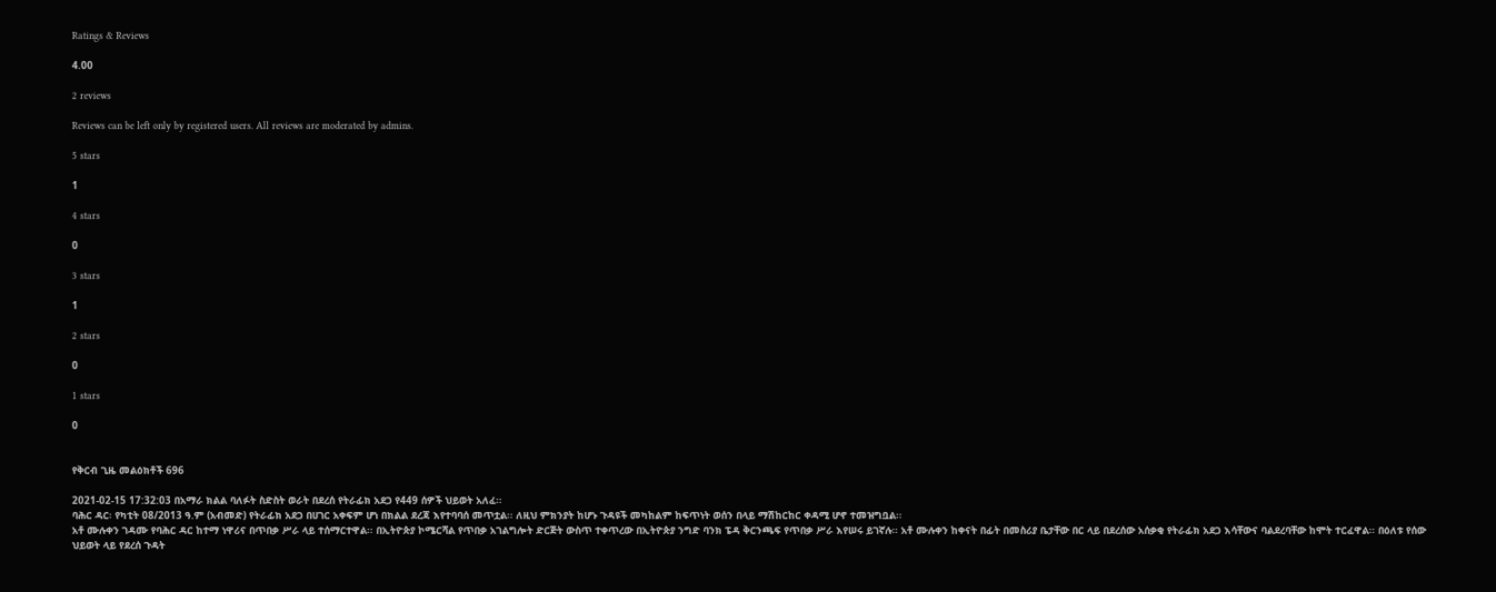Ratings & Reviews

4.00

2 reviews

Reviews can be left only by registered users. All reviews are moderated by admins.

5 stars

1

4 stars

0

3 stars

1

2 stars

0

1 stars

0


የቅርብ ጊዜ መልዕክቶች 696

2021-02-15 17:32:03 በአማራ ክልል ባለፉት ስድስት ወራት በደረሰ የትራፊክ አደጋ የ449 ሰዎች ህይወት አለፈ፡፡
ባሕር ዳር፡ የካቲት 08/2013 ዓ.ም (አብመድ) የትራፊክ አደጋ በሀገር አቀፍም ሆነ በክልል ደረጃ እየተባባሰ መጥቷል፡፡ ለዚህ ምክንያት ከሆኑ ጉዳዩች መካከልም ከፍጥነት ወሰን በላይ ማሽከርከር ቀዳሚ ሆኖ ተመዝግቧል፡፡
አቶ ሙሉቀን ገዳሙ የባሕር ዳር ከተማ ነዋሪና በጥበቃ ሥራ ላይ ተሰማርተዋል፡፡ በኢትዮጵያ ኮሜርሻል የጥበቃ አገልግሎት ድርጅት ውስጥ ተቀጥረው በኢትዮጵያ ንግድ ባንክ ፔዳ ቅርንጫፍ የጥበቃ ሥራ እየሠሩ ይገኛሉ፡፡ አቶ ሙሉቀን ከቀናት በፊት በመስሪያ ቤታቸው በር ላይ በደረሰው አሰቃቂ የትራፊክ አደጋ እሳቸውና ባልደረባቸው ከሞት ተርፈዋል፡፡ በዕለቱ የሰው ህይወት ላይ የደረሰ ጉዳት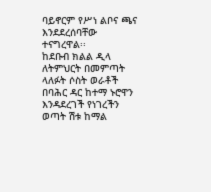ባይኖርም የሥነ ልቦና ጫና እንደደረሰባቸው ተናግረዋል፡፡
ከደቡብ ክልል ዲላ ለትምህርት በመምጣት ላለፉት ሶስት ወራቶች በባሕር ዳር ከተማ ኑሮዋን እንዳደረገች የነገረችን ወጣት ሽቱ ከማል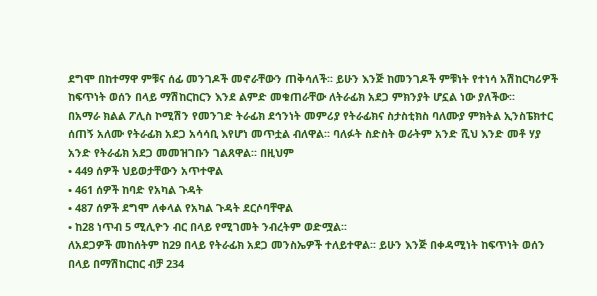ደግሞ በከተማዋ ምቹና ሰፊ መንገዶች መኖራቸውን ጠቅሳለች፡፡ ይሁን እንጅ ከመንገዶች ምቹነት የተነሳ አሽከርካሪዎች ከፍጥነት ወሰን በላይ ማሽከርከርን እንደ ልምድ መቁጠራቸው ለትራፊክ አደጋ ምክንያት ሆኗል ነው ያለችው፡፡
በአማራ ክልል ፖሊስ ኮሚሽን የመንገድ ትራፊክ ደኅንነት መምሪያ የትራፊክና ስታስቲክስ ባለሙያ ምክትል ኢንስፔክተር ሰጠኝ አለሙ የትራፊክ አደጋ አሳሳቢ እየሆነ መጥቷል ብለዋል፡፡ ባለፉት ስድስት ወራትም አንድ ሺህ እንድ መቶ ሃያ አንድ የትራፊክ አደጋ መመዝገቡን ገልጸዋል፡፡ በዚህም
• 449 ሰዎች ህይወታቸውን አጥተዋል
• 461 ሰዎች ከባድ የአካል ጉዳት
• 487 ሰዎች ደግሞ ለቀላል የአካል ጉዳት ደርሶባቸዋል
• ከ28 ነጥብ 5 ሚሊዮን ብር በላይ የሚገመት ንብረትም ወድሟል፡፡
ለአደጋዎች መከሰትም ከ29 በላይ የትራፊክ አደጋ መንስኤዎች ተለይተዋል፡፡ ይሁን እንጅ በቀዳሚነት ከፍጥነት ወሰን በላይ በማሽከርከር ብቻ 234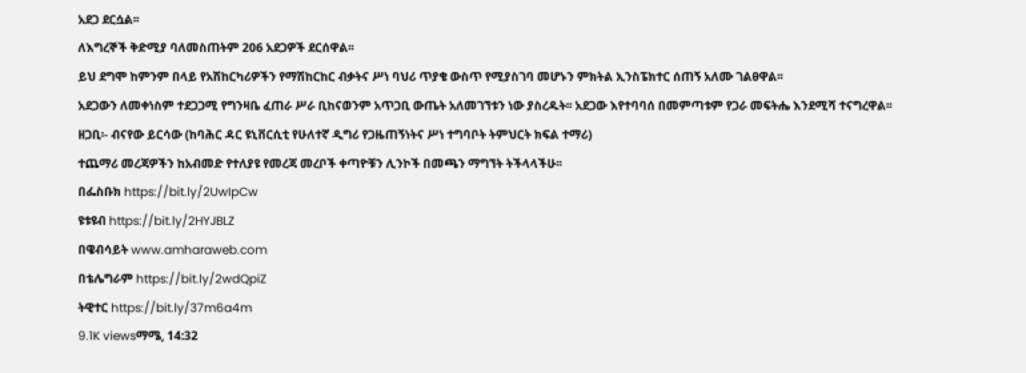አደጋ ደርሷል፡፡
ለእግረኞች ቅድሚያ ባለመስጠትም 206 አደጋዎች ደርሰዋል፡፡
ይህ ደግሞ ከምንም በላይ የአሽከርካሪዎችን የማሽከርከር ብቃትና ሥነ ባህሪ ጥያቄ ውስጥ የሚያስገባ መሆኑን ምክትል ኢንስፔክተር ሰጠኝ አለሙ ገልፀዋል፡፡
አደጋውን ለመቀነስም ተደጋጋሚ የግንዛቤ ፈጠራ ሥራ ቢከናወንም አጥጋቢ ውጤት አለመገኘቱን ነው ያስረዱት፡፡ አደጋው እየተባባሰ በመምጣቱም የጋራ መፍትሔ እንደሚሻ ተናግረዋል፡፡
ዘጋቢ፡- ብናየው ይርሳው (ከባሕር ዳር ዩኒቨርሲቲ የሁለተኛ ዲግሪ የጋዜጠኝነትና ሥነ ተግባቦት ትምህርት ክፍል ተማሪ)
ተጨማሪ መረጃዎችን ከአብመድ የተለያዩ የመረጃ መረቦች ቀጣዮቹን ሊንኮች በመጫን ማግኘት ትችላላችሁ፡፡
በፌስቡክ https://bit.ly/2UwIpCw
ዩቱዩብ https://bit.ly/2HYJBLZ
በዌብሳይት www.amharaweb.com
በቴሌግራም https://bit.ly/2wdQpiZ
ትዊተር https://bit.ly/37m6a4m
9.1K viewsማሜ, 14:32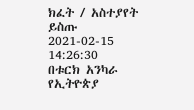ክፈት / አስተያየት ይስጡ
2021-02-15 14:26:30
በቱርክ አንካራ የኢትዮጵያ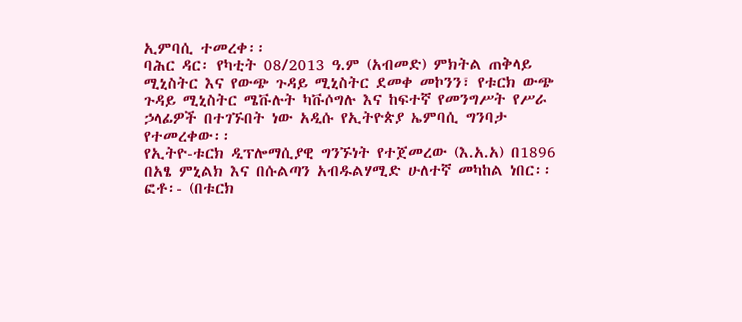ኢምባሲ ተመረቀ፡፡
ባሕር ዳር፡ የካቲት 08/2013 ዓ.ም (አብመድ) ምክትል ጠቅላይ ሚኒስትር እና የውጭ ጉዳይ ሚኒስትር ደመቀ መኮንን፣ የቱርክ ውጭ ጉዳይ ሚኒስትር ሜቩሉት ካቩሶግሉ እና ከፍተኛ የመንግሥት የሥራ ኃላፊዎች በተገኙበት ነው አዲሱ የኢትዮጵያ ኤምባሲ ግንባታ የተመረቀው፡፡
የኢትዮ-ቱርክ ዲፕሎማሲያዊ ግንኙነት የተጀመረው (እ.አ.አ) በ1896 በአፄ ምኒልክ እና በሱልጣን አብዱልሃሚድ ሁለተኛ መካከል ነበር፡፡
ፎቶ፡- (በቱርክ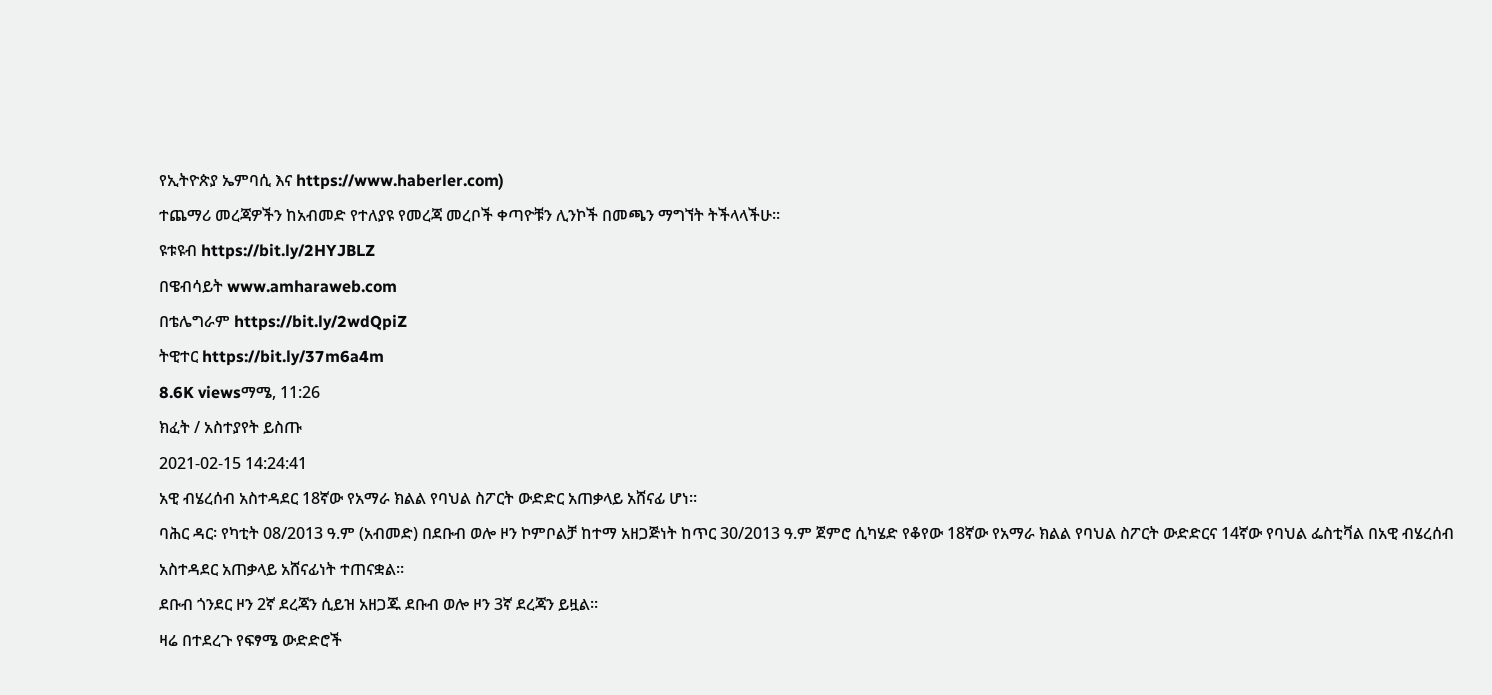የኢትዮጵያ ኤምባሲ እና https://www.haberler.com)
ተጨማሪ መረጃዎችን ከአብመድ የተለያዩ የመረጃ መረቦች ቀጣዮቹን ሊንኮች በመጫን ማግኘት ትችላላችሁ፡፡
ዩቱዩብ https://bit.ly/2HYJBLZ
በዌብሳይት www.amharaweb.com
በቴሌግራም https://bit.ly/2wdQpiZ
ትዊተር https://bit.ly/37m6a4m
8.6K viewsማሜ, 11:26
ክፈት / አስተያየት ይስጡ
2021-02-15 14:24:41
አዊ ብሄረሰብ አስተዳደር 18ኛው የአማራ ክልል የባህል ስፖርት ውድድር አጠቃላይ አሸናፊ ሆነ፡፡
ባሕር ዳር፡ የካቲት 08/2013 ዓ.ም (አብመድ) በደቡብ ወሎ ዞን ኮምቦልቻ ከተማ አዘጋጅነት ከጥር 30/2013 ዓ.ም ጀምሮ ሲካሄድ የቆየው 18ኛው የአማራ ክልል የባህል ስፖርት ውድድርና 14ኛው የባህል ፌስቲቫል በአዊ ብሄረሰብ አስተዳደር አጠቃላይ አሸናፊነት ተጠናቋል፡፡
ደቡብ ጎንደር ዞን 2ኛ ደረጃን ሲይዝ አዘጋጁ ደቡብ ወሎ ዞን 3ኛ ደረጃን ይዟል፡፡
ዛሬ በተደረጉ የፍፃሜ ውድድሮች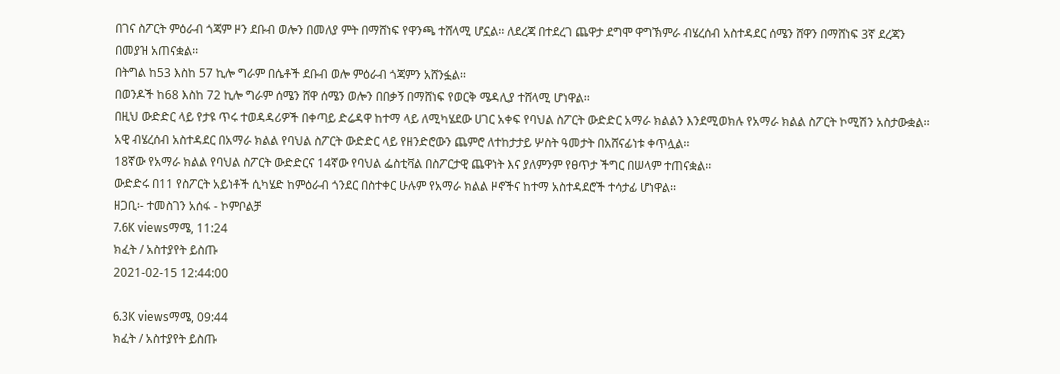በገና ስፖርት ምዕራብ ጎጃም ዞን ደቡብ ወሎን በመለያ ምት በማሸነፍ የዋንጫ ተሸላሚ ሆኗል፡፡ ለደረጃ በተደረገ ጨዋታ ደግሞ ዋግኽምራ ብሄረሰብ አስተዳደር ሰሜን ሸዋን በማሸነፍ 3ኛ ደረጃን በመያዝ አጠናቋል፡፡
በትግል ከ53 እስከ 57 ኪሎ ግራም በሴቶች ደቡብ ወሎ ምዕራብ ጎጃምን አሸንፏል፡፡
በወንዶች ከ68 እስከ 72 ኪሎ ግራም ሰሜን ሸዋ ሰሜን ወሎን በበቃኝ በማሸነፍ የወርቅ ሜዳሊያ ተሸላሚ ሆነዋል፡፡
በዚህ ውድድር ላይ የታዩ ጥሩ ተወዳዳሪዎች በቀጣይ ድሬዳዋ ከተማ ላይ ለሚካሄደው ሀገር አቀፍ የባህል ስፖርት ውድድር አማራ ክልልን እንደሚወክሉ የአማራ ክልል ስፖርት ኮሚሽን አስታውቋል፡፡
አዊ ብሄረሰብ አስተዳደር በአማራ ክልል የባህል ስፖርት ውድድር ላይ የዘንድሮውን ጨምሮ ለተከታታይ ሦስት ዓመታት በአሸናፊነቱ ቀጥሏል፡፡
18ኛው የአማራ ክልል የባህል ስፖርት ውድድርና 14ኛው የባህል ፌስቲቫል በስፖርታዊ ጨዋነት እና ያለምንም የፀጥታ ችግር በሠላም ተጠናቋል፡፡
ውድድሩ በ11 የስፖርት አይነቶች ሲካሄድ ከምዕራብ ጎንደር በስተቀር ሁሉም የአማራ ክልል ዞኖችና ከተማ አስተዳደሮች ተሳታፊ ሆነዋል፡፡
ዘጋቢ፡- ተመስገን አሰፋ - ኮምቦልቻ
7.6K viewsማሜ, 11:24
ክፈት / አስተያየት ይስጡ
2021-02-15 12:44:00

6.3K viewsማሜ, 09:44
ክፈት / አስተያየት ይስጡ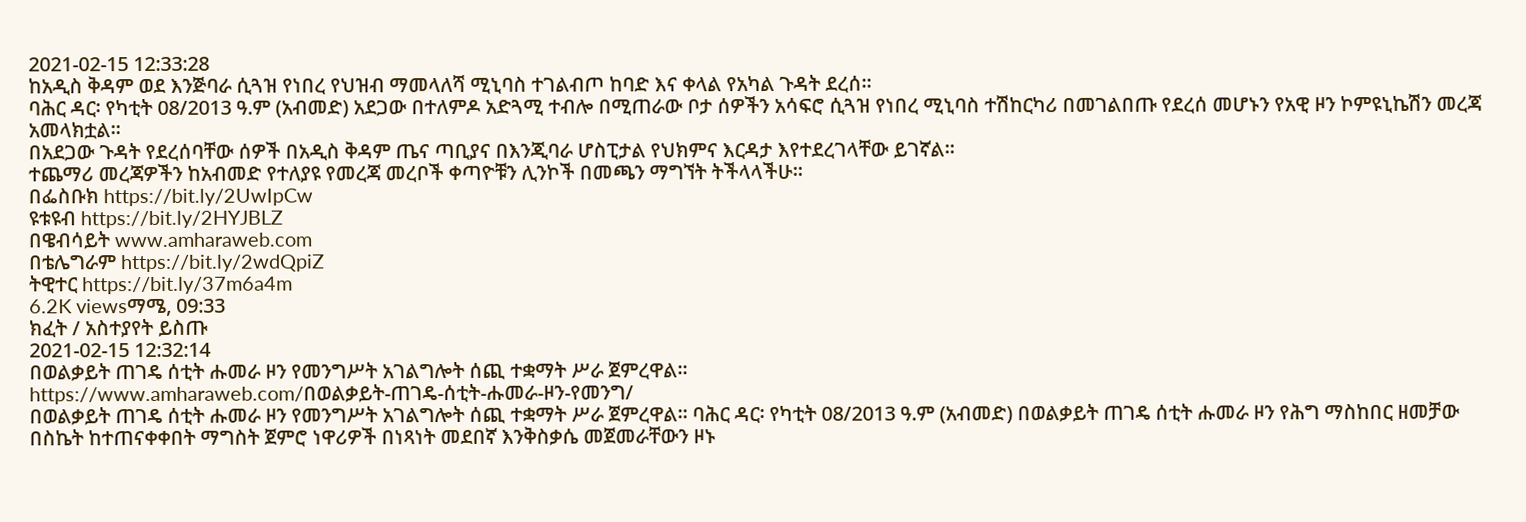2021-02-15 12:33:28
ከአዲስ ቅዳም ወደ እንጅባራ ሲጓዝ የነበረ የህዝብ ማመላለሻ ሚኒባስ ተገልብጦ ከባድ እና ቀላል የአካል ጉዳት ደረሰ፡፡
ባሕር ዳር፡ የካቲት 08/2013 ዓ.ም (አብመድ) አደጋው በተለምዶ አድጓሚ ተብሎ በሚጠራው ቦታ ሰዎችን አሳፍሮ ሲጓዝ የነበረ ሚኒባስ ተሽከርካሪ በመገልበጡ የደረሰ መሆኑን የአዊ ዞን ኮምዩኒኬሽን መረጃ አመላክቷል፡፡
በአደጋው ጉዳት የደረሰባቸው ሰዎች በአዲስ ቅዳም ጤና ጣቢያና በእንጂባራ ሆስፒታል የህክምና እርዳታ እየተደረገላቸው ይገኛል፡፡
ተጨማሪ መረጃዎችን ከአብመድ የተለያዩ የመረጃ መረቦች ቀጣዮቹን ሊንኮች በመጫን ማግኘት ትችላላችሁ፡፡
በፌስቡክ https://bit.ly/2UwIpCw
ዩቱዩብ https://bit.ly/2HYJBLZ
በዌብሳይት www.amharaweb.com
በቴሌግራም https://bit.ly/2wdQpiZ
ትዊተር https://bit.ly/37m6a4m
6.2K viewsማሜ, 09:33
ክፈት / አስተያየት ይስጡ
2021-02-15 12:32:14
በወልቃይት ጠገዴ ሰቲት ሑመራ ዞን የመንግሥት አገልግሎት ሰጪ ተቋማት ሥራ ጀምረዋል።
https://www.amharaweb.com/በወልቃይት-ጠገዴ-ሰቲት-ሑመራ-ዞን-የመንግ/
በወልቃይት ጠገዴ ሰቲት ሑመራ ዞን የመንግሥት አገልግሎት ሰጪ ተቋማት ሥራ ጀምረዋል። ባሕር ዳር፡ የካቲት 08/2013 ዓ.ም (አብመድ) በወልቃይት ጠገዴ ሰቲት ሑመራ ዞን የሕግ ማስከበር ዘመቻው በስኬት ከተጠናቀቀበት ማግስት ጀምሮ ነዋሪዎች በነጻነት መደበኛ እንቅስቃሴ መጀመራቸውን ዞኑ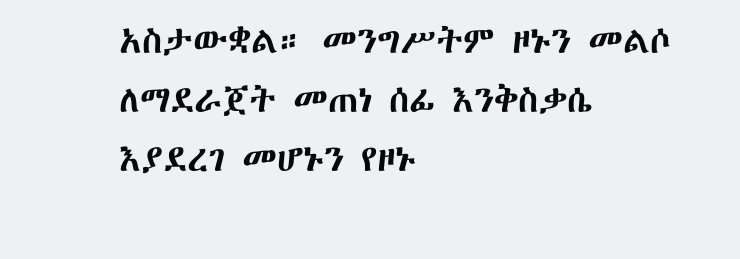አስታውቋል። መንግሥትም ዞኑን መልሶ ለማደራጀት መጠነ ሰፊ እንቅስቃሴ እያደረገ መሆኑን የዞኑ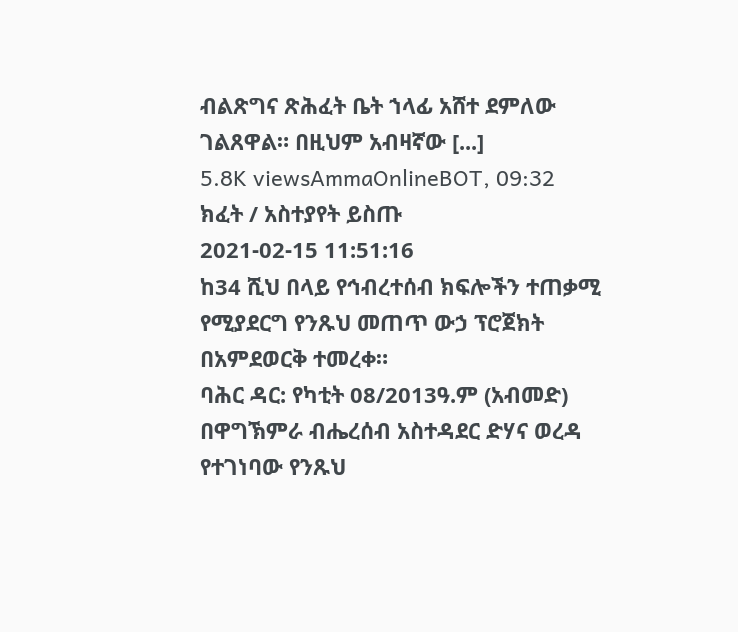ብልጽግና ጽሕፈት ቤት ኀላፊ አሸተ ደምለው ገልጸዋል። በዚህም አብዛኛው [...]
5.8K viewsAmmaOnlineBOT, 09:32
ክፈት / አስተያየት ይስጡ
2021-02-15 11:51:16
ከ34 ሺህ በላይ የኅብረተሰብ ክፍሎችን ተጠቃሚ የሚያደርግ የንጹህ መጠጥ ውኃ ፕሮጀክት በአምደወርቅ ተመረቀ።
ባሕር ዳር: የካቲት 08/2013ዓ.ም (አብመድ) በዋግኽምራ ብሔረሰብ አስተዳደር ድሃና ወረዳ የተገነባው የንጹህ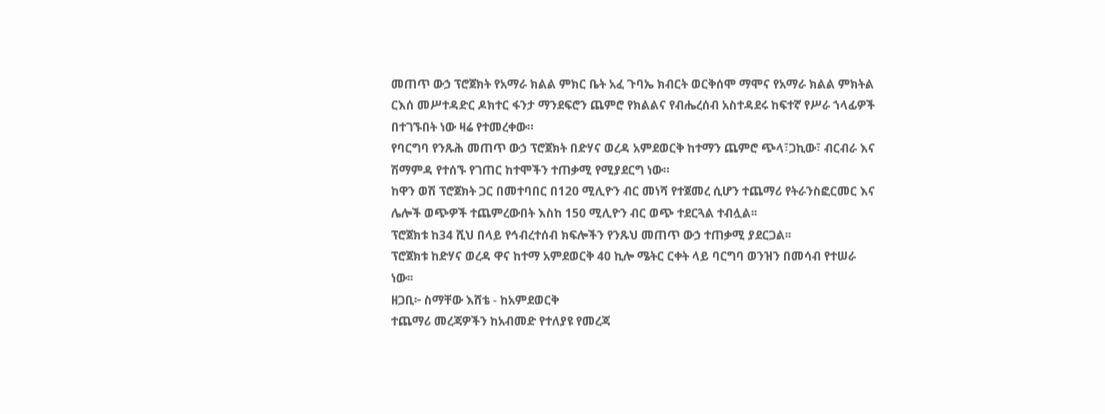መጠጥ ውኃ ፕሮጀክት የአማራ ክልል ምክር ቤት አፈ ጉባኤ ክብርት ወርቅሰሞ ማሞና የአማራ ክልል ምክትል ርእሰ መሥተዳድር ዶክተር ፋንታ ማንደፍሮን ጨምሮ የክልልና የብሔረሰብ አስተዳደሩ ከፍተኛ የሥራ ኀላፊዎች በተገኙበት ነው ዛሬ የተመረቀው።
የባርግባ የንጹሕ መጠጥ ውኃ ፕሮጀክት በድሃና ወረዳ አምደወርቅ ከተማን ጨምሮ ጭላ፣ጋኪው፣ ብርብራ እና ሽማምዳ የተሰኙ የገጠር ከተሞችን ተጠቃሚ የሚያደርግ ነው።
ከዋን ወሽ ፕሮጀክት ጋር በመተባበር በ120 ሚሊዮን ብር መነሻ የተጀመረ ሲሆን ተጨማሪ የትራንስፎርመር እና ሌሎች ወጭዎች ተጨምረውበት እስከ 150 ሚሊዮን ብር ወጭ ተደርጓል ተብሏል፡፡
ፕሮጀክቱ ከ34 ሺህ በላይ የኅብረተሰብ ክፍሎችን የንጹህ መጠጥ ውኃ ተጠቃሚ ያደርጋል፡፡
ፕሮጀክቱ ከድሃና ወረዳ ዋና ከተማ አምደወርቅ 40 ኪሎ ሜትር ርቀት ላይ ባርግባ ወንዝን በመሳብ የተሠራ ነው፡፡
ዘጋቢ፦ ስማቸው እሸቴ - ከአምደወርቅ
ተጨማሪ መረጃዎችን ከአብመድ የተለያዩ የመረጃ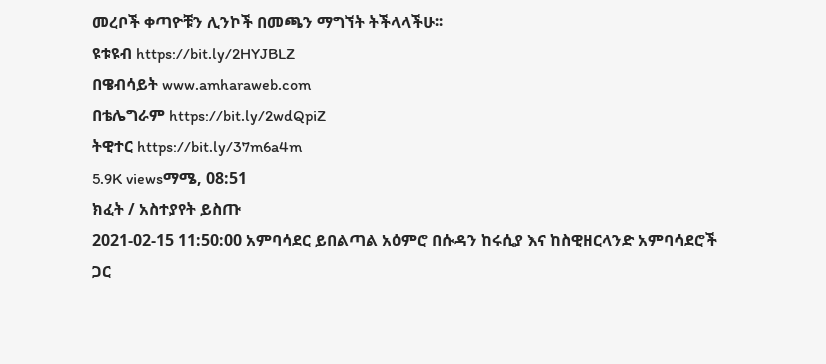መረቦች ቀጣዮቹን ሊንኮች በመጫን ማግኘት ትችላላችሁ፡፡
ዩቱዩብ https://bit.ly/2HYJBLZ
በዌብሳይት www.amharaweb.com
በቴሌግራም https://bit.ly/2wdQpiZ
ትዊተር https://bit.ly/37m6a4m
5.9K viewsማሜ, 08:51
ክፈት / አስተያየት ይስጡ
2021-02-15 11:50:00 አምባሳደር ይበልጣል አዕምሮ በሱዳን ከሩሲያ እና ከስዊዘርላንድ አምባሳደሮች ጋር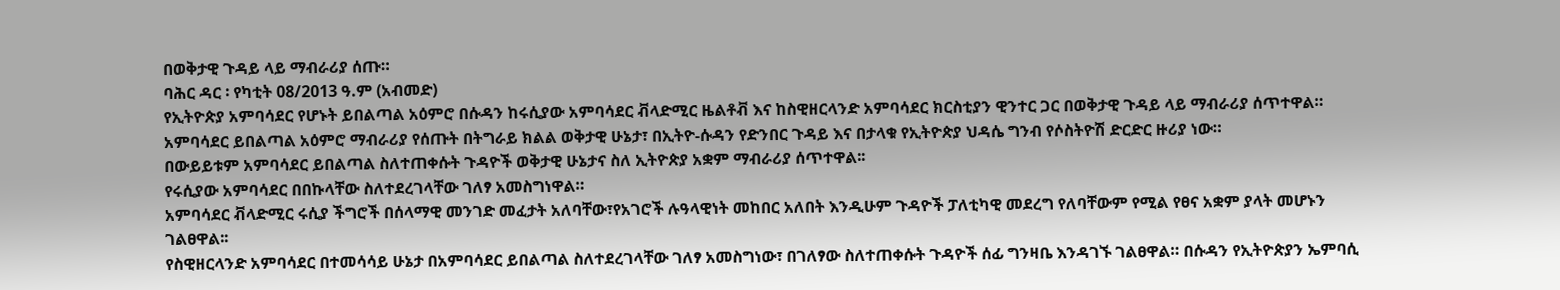በወቅታዊ ጉዳይ ላይ ማብራሪያ ሰጡ።
ባሕር ዳር ፡ የካቲት 08/2013 ዓ.ም (አብመድ)
የኢትዮጵያ አምባሳደር የሆኑት ይበልጣል አዕምሮ በሱዳን ከሩሲያው አምባሳደር ቭላድሚር ዜልቶቭ እና ከስዊዘርላንድ አምባሳደር ክርስቲያን ዊንተር ጋር በወቅታዊ ጉዳይ ላይ ማብራሪያ ሰጥተዋል።
አምባሳደር ይበልጣል አዕምሮ ማብራሪያ የሰጡት በትግራይ ክልል ወቅታዊ ሁኔታ፣ በኢትዮ-ሱዳን የድንበር ጉዳይ እና በታላቁ የኢትዮጵያ ህዳሴ ግንብ የሶስትዮሽ ድርድር ዙሪያ ነው።
በውይይቱም አምባሳደር ይበልጣል ስለተጠቀሱት ጉዳዮች ወቅታዊ ሁኔታና ስለ ኢትዮጵያ አቋም ማብራሪያ ሰጥተዋል፡፡
የሩሲያው አምባሳደር በበኩላቸው ስለተደረገላቸው ገለፃ አመስግነዋል።
አምባሳደር ቭላድሚር ሩሲያ ችግሮች በሰላማዊ መንገድ መፈታት አለባቸው፣የአገሮች ሉዓላዊነት መከበር አለበት እንዲሁም ጉዳዮች ፓለቲካዊ መደረግ የለባቸውም የሚል የፀና አቋም ያላት መሆኑን ገልፀዋል፡፡
የስዊዘርላንድ አምባሳደር በተመሳሳይ ሁኔታ በአምባሳደር ይበልጣል ስለተደረገላቸው ገለፃ አመስግነው፣ በገለፃው ስለተጠቀሱት ጉዳዮች ሰፊ ግንዛቤ እንዳገኙ ገልፀዋል። በሱዳን የኢትዮጵያን ኤምባሲ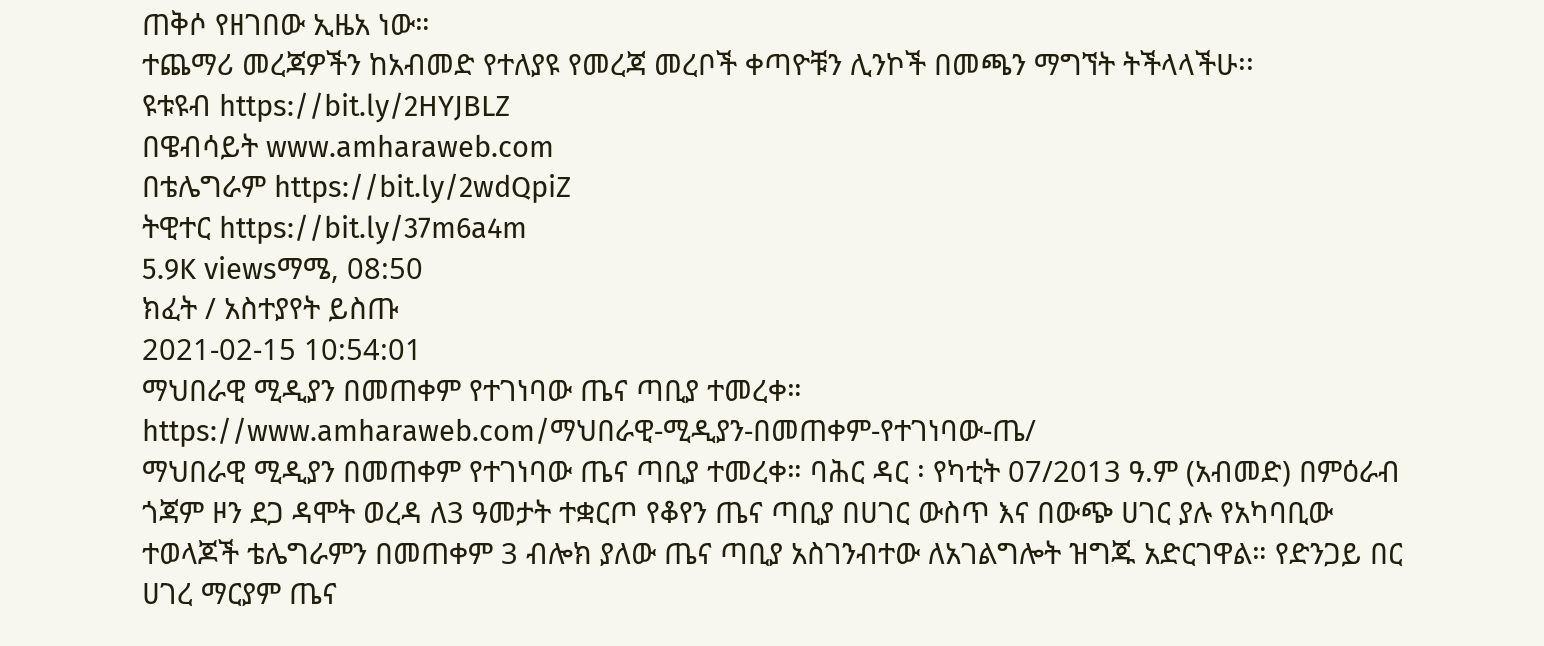ጠቅሶ የዘገበው ኢዜአ ነው።
ተጨማሪ መረጃዎችን ከአብመድ የተለያዩ የመረጃ መረቦች ቀጣዮቹን ሊንኮች በመጫን ማግኘት ትችላላችሁ፡፡
ዩቱዩብ https://bit.ly/2HYJBLZ
በዌብሳይት www.amharaweb.com
በቴሌግራም https://bit.ly/2wdQpiZ
ትዊተር https://bit.ly/37m6a4m
5.9K viewsማሜ, 08:50
ክፈት / አስተያየት ይስጡ
2021-02-15 10:54:01
ማህበራዊ ሚዲያን በመጠቀም የተገነባው ጤና ጣቢያ ተመረቀ።
https://www.amharaweb.com/ማህበራዊ-ሚዲያን-በመጠቀም-የተገነባው-ጤ/
ማህበራዊ ሚዲያን በመጠቀም የተገነባው ጤና ጣቢያ ተመረቀ። ባሕር ዳር ፡ የካቲት 07/2013 ዓ.ም (አብመድ) በምዕራብ ጎጃም ዞን ደጋ ዳሞት ወረዳ ለ3 ዓመታት ተቋርጦ የቆየን ጤና ጣቢያ በሀገር ውስጥ እና በውጭ ሀገር ያሉ የአካባቢው ተወላጆች ቴሌግራምን በመጠቀም 3 ብሎክ ያለው ጤና ጣቢያ አስገንብተው ለአገልግሎት ዝግጁ አድርገዋል። የድንጋይ በር ሀገረ ማርያም ጤና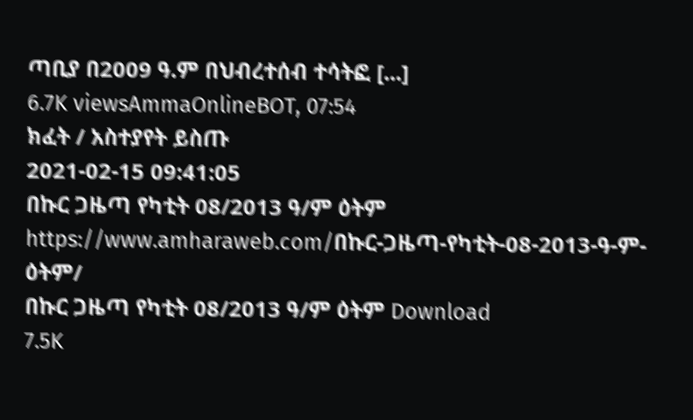ጣቢያ በ2009 ዓ.ም በህብረተሰብ ተሳትፎ [...]
6.7K viewsAmmaOnlineBOT, 07:54
ክፈት / አስተያየት ይስጡ
2021-02-15 09:41:05
በኩር ጋዜጣ የካቲት 08/2013 ዓ/ም ዕትም
https://www.amharaweb.com/በኩር-ጋዜጣ-የካቲት-08-2013-ዓ-ም-ዕትም/
በኩር ጋዜጣ የካቲት 08/2013 ዓ/ም ዕትም Download
7.5K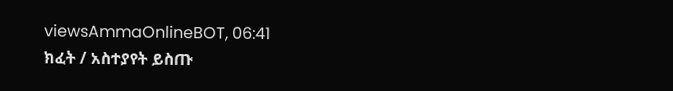viewsAmmaOnlineBOT, 06:41
ክፈት / አስተያየት ይስጡ